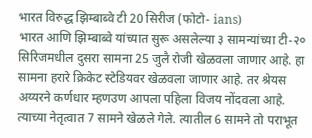भारत विरुद्ध झिम्बाब्वे टी 20 सिरीज (फोटो- ians)
भारत आणि झिम्बाब्वे यांच्यात सुरू असलेल्या ३ सामन्यांच्या टी-२० सिरिजमधील दुसरा सामना 25 जुलै रोजी खेळवला जाणार आहे. हा सामना हरारे क्रिकेट स्टेडियवर खेळवला जाणार आहे. तर श्रेयस अय्यरने कर्णधार म्हणउण आपला पहिला विजय नोंदवला आहे. त्याच्या नेतृत्वात 7 सामने खेळले गेले. त्यातील 6 सामने तो पराभूत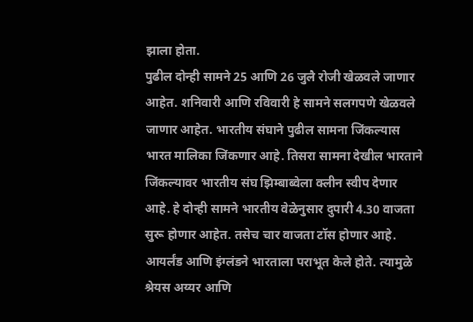झाला होता.
पुढील दोन्ही सामने 25 आणि 26 जुलै रोजी खेळवले जाणार आहेत. शनिवारी आणि रविवारी हे सामने सलगपणे खेळवले जाणार आहेत. भारतीय संघाने पुढील सामना जिंकल्यास भारत मालिका जिंकणार आहे. तिसरा सामना देखील भारताने जिंकल्यावर भारतीय संघ झिम्बाब्वेला क्लीन स्वीप देणार आहे. हे दोन्ही सामने भारतीय वेळेनुसार दुपारी 4.30 वाजता सुरू होणार आहेत. तसेच चार वाजता टॉस होणार आहे.
आयर्लंड आणि इंग्लंडने भारताला पराभूत केले होते. त्यामुळे श्रेयस अय्यर आणि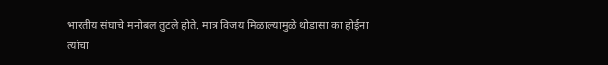भारतीय संघाचे मनोबल तुटले होते. मात्र विजय मिळाल्यामुळे थोडासा का होईना त्यांचा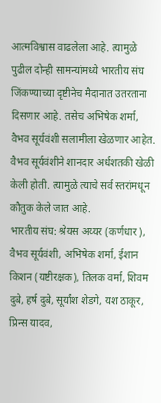आत्मविश्वास वाढलेला आहे. त्यामुळे पुढील दोन्ही सामन्यांमध्ये भारतीय संघ जिंकण्याच्या दृष्टीनेच मैदानात उतरताना दिसणार आहे. तसेच अभिषेक शर्मा, वैभव सूर्यवंशी सलामीला खेळणार आहेत. वैभव सूर्यवंशीने शानदार अर्धशतकी खेळी केली होती. त्यामुळे त्याचे सर्व स्तरांमधून कौतुक केले जात आहे.
भारतीय संघ: श्रेयस अय्यर (कर्णधार), वैभव सूर्यवंशी, अभिषेक शर्मा, ईशान किशन (यष्टीरक्षक), तिलक वर्मा, शिवम दुबे, हर्ष दुबे, सूर्यांश शेडगे, यश ठाकूर, प्रिन्स यादव,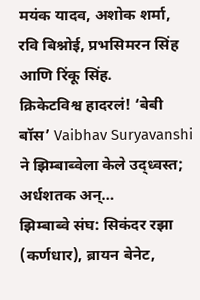मयंक यादव, अशोक शर्मा, रवि बिश्नोई, प्रभसिमरन सिंह आणि रिंकू सिंह.
क्रिकेटविश्व हादरलं! ‘बेबी बॉस’ Vaibhav Suryavanshi ने झिम्बाब्वेला केले उद्ध्वस्त; अर्धशतक अन्…
झिम्बाब्वे संघ: सिकंदर रझा (कर्णधार), ब्रायन बेनेट,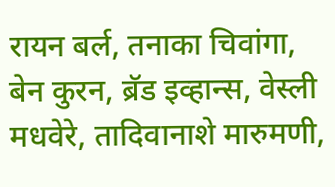रायन बर्ल, तनाका चिवांगा, बेन कुरन, ब्रॅड इव्हान्स, वेस्ली मधवेरे, तादिवानाशे मारुमणी,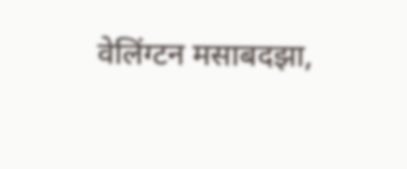वेलिंग्टन मसाबदझा,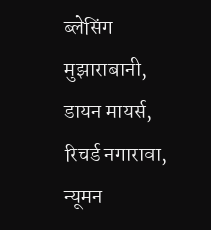ब्लेसिंग मुझाराबानी, डायन मायर्स, रिचर्ड नगारावा, न्यूमन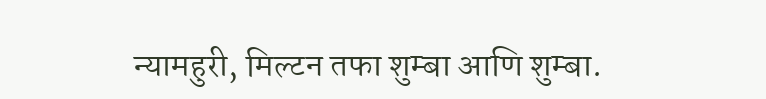न्यामहुरी, मिल्टन तफा शुम्बा आणि शुम्बा.